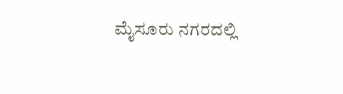ಮೈಸೂರು ನಗರದಲ್ಲಿ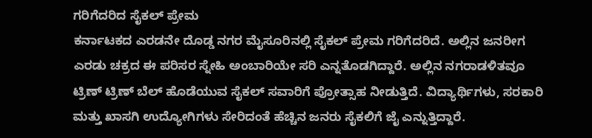ಗರಿಗೆದರಿದ ಸೈಕಲ್ ಪ್ರೇಮ
ಕರ್ನಾಟಕದ ಎರಡನೇ ದೊಡ್ಡ ನಗರ ಮೈಸೂರಿನಲ್ಲಿ ಸೈಕಲ್ ಪ್ರೇಮ ಗರಿಗೆದರಿದೆ. ಅಲ್ಲಿನ ಜನರೀಗ ಎರಡು ಚಕ್ರದ ಈ ಪರಿಸರ ಸ್ನೇಹಿ ಅಂಬಾರಿಯೇ ಸರಿ ಎನ್ನತೊಡಗಿದ್ದಾರೆ. ಅಲ್ಲಿನ ನಗರಾಡಳಿತವೂ ಟ್ರಿಣ್ ಟ್ರಿಣ್ ಬೆಲ್ ಹೊಡೆಯುವ ಸೈಕಲ್ ಸವಾರಿಗೆ ಪ್ರೋತ್ಸಾಹ ನೀಡುತ್ತಿದೆ. ವಿದ್ಯಾರ್ಥಿಗಳು, ಸರಕಾರಿ ಮತ್ತು ಖಾಸಗಿ ಉದ್ಯೋಗಿಗಳು ಸೇರಿದಂತೆ ಹೆಚ್ಚಿನ ಜನರು ಸೈಕಲಿಗೆ ಜೈ ಎನ್ನುತ್ತಿದ್ದಾರೆ.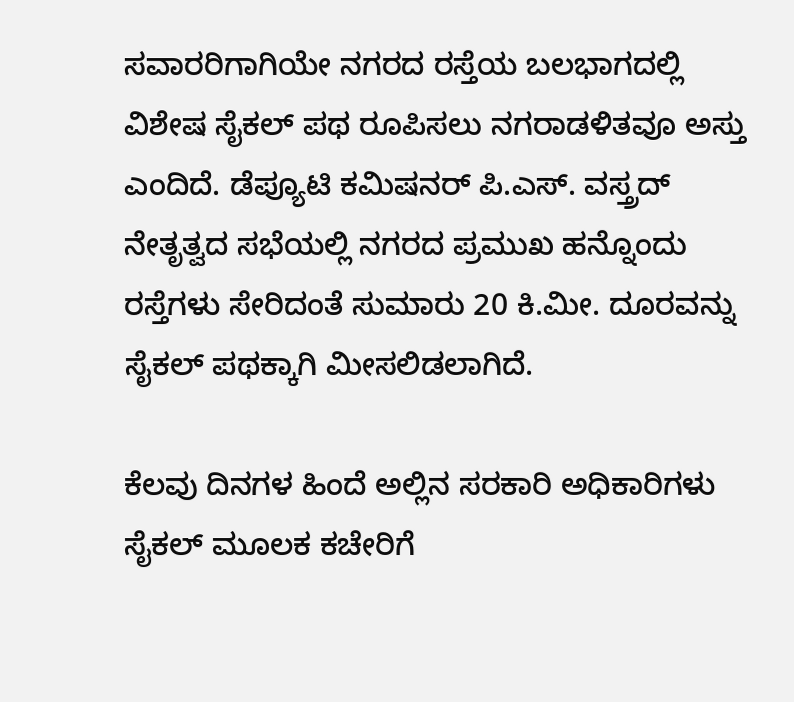ಸವಾರರಿಗಾಗಿಯೇ ನಗರದ ರಸ್ತೆಯ ಬಲಭಾಗದಲ್ಲಿ ವಿಶೇಷ ಸೈಕಲ್ ಪಥ ರೂಪಿಸಲು ನಗರಾಡಳಿತವೂ ಅಸ್ತು ಎಂದಿದೆ. ಡೆಪ್ಯೂಟಿ ಕಮಿಷನರ್ ಪಿ.ಎಸ್. ವಸ್ತ್ರದ್ ನೇತೃತ್ವದ ಸಭೆಯಲ್ಲಿ ನಗರದ ಪ್ರಮುಖ ಹನ್ನೊಂದು ರಸ್ತೆಗಳು ಸೇರಿದಂತೆ ಸುಮಾರು 20 ಕಿ.ಮೀ. ದೂರವನ್ನು ಸೈಕಲ್ ಪಥಕ್ಕಾಗಿ ಮೀಸಲಿಡಲಾಗಿದೆ.

ಕೆಲವು ದಿನಗಳ ಹಿಂದೆ ಅಲ್ಲಿನ ಸರಕಾರಿ ಅಧಿಕಾರಿಗಳು ಸೈಕಲ್ ಮೂಲಕ ಕಚೇರಿಗೆ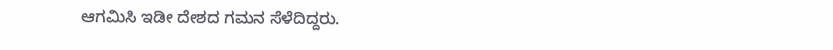ಆಗಮಿಸಿ ಇಡೀ ದೇಶದ ಗಮನ ಸೆಳೆದಿದ್ದರು.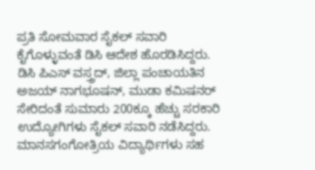ಪ್ರತಿ ಸೋಮವಾರ ಸೈಕಲ್ ಸವಾರಿ ಕೈಗೊಳ್ಳುವಂತೆ ಡಿಸಿ ಆದೇಶ ಹೊರಡಿಸಿದ್ದರು. ಡಿಸಿ ಪಿಎಸ್ ವಸ್ತ್ರದ್, ಜಿಲ್ಲಾ ಪಂಚಾಯತಿನ ಅಜಯ್ ನಾಗಭೂಷನ್, ಮುಡಾ ಕಮಿಷನರ್ ಸೇರಿದಂತೆ ಸುಮಾರು 200ಕ್ಕೂ ಹೆಚ್ಚು ಸರಕಾರಿ ಉದ್ಯೋಗಿಗಳು ಸೈಕಲ್ ಸವಾರಿ ನಡೆಸಿದ್ದರು.
ಮಾನಸಗಂಗೋತ್ರಿಯ ವಿದ್ಯಾರ್ಥಿಗಳು ಸಹ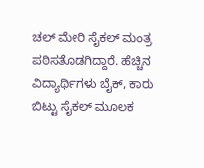ಚಲ್ ಮೇರಿ ಸೈಕಲ್ ಮಂತ್ರ ಪಠಿಸತೊಡಗಿದ್ದಾರೆ. ಹೆಚ್ಚಿನ ವಿದ್ಯಾರ್ಥಿಗಳು ಬೈಕ್, ಕಾರು ಬಿಟ್ಟು ಸೈಕಲ್ ಮೂಲಕ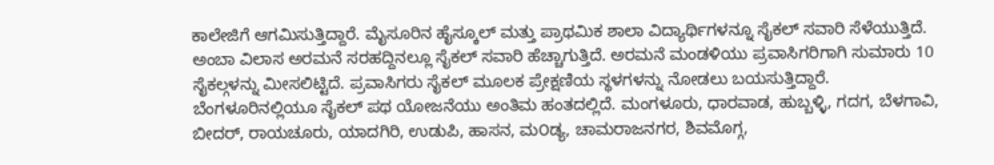ಕಾಲೇಜಿಗೆ ಆಗಮಿಸುತ್ತಿದ್ದಾರೆ. ಮೈಸೂರಿನ ಹೈಸ್ಕೂಲ್ ಮತ್ತು ಪ್ರಾಥಮಿಕ ಶಾಲಾ ವಿದ್ಯಾರ್ಥಿಗಳನ್ನೂ ಸೈಕಲ್ ಸವಾರಿ ಸೆಳೆಯುತ್ತಿದೆ.
ಅಂಬಾ ವಿಲಾಸ ಅರಮನೆ ಸರಹದ್ದಿನಲ್ಲೂ ಸೈಕಲ್ ಸವಾರಿ ಹೆಚ್ಚಾಗುತ್ತಿದೆ. ಅರಮನೆ ಮಂಡಳಿಯು ಪ್ರವಾಸಿಗರಿಗಾಗಿ ಸುಮಾರು 10 ಸೈಕಲ್ಗಳನ್ನು ಮೀಸಲಿಟ್ಟಿದೆ. ಪ್ರವಾಸಿಗರು ಸೈಕಲ್ ಮೂಲಕ ಪ್ರೇಕ್ಷಣಿಯ ಸ್ಥಳಗಳನ್ನು ನೋಡಲು ಬಯಸುತ್ತಿದ್ದಾರೆ.
ಬೆಂಗಳೂರಿನಲ್ಲಿಯೂ ಸೈಕಲ್ ಪಥ ಯೋಜನೆಯು ಅಂತಿಮ ಹಂತದಲ್ಲಿದೆ. ಮಂಗಳೂರು, ಧಾರವಾಡ, ಹುಬ್ಬಳ್ಳಿ, ಗದಗ, ಬೆಳಗಾವಿ, ಬೀದರ್, ರಾಯಚೂರು, ಯಾದಗಿರಿ, ಉಡುಪಿ, ಹಾಸನ, ಮ೦ಡ್ಯ, ಚಾಮರಾಜನಗರ, ಶಿವಮೊಗ್ಗ,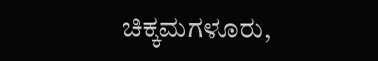ಚಿಕ್ಕಮಗಳೂರು,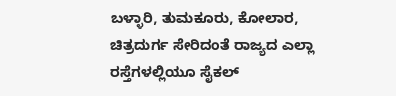ಬಳ್ಳಾರಿ, ತುಮಕೂರು, ಕೋಲಾರ, ಚಿತ್ರದುರ್ಗ ಸೇರಿದಂತೆ ರಾಜ್ಯದ ಎಲ್ಲಾ ರಸ್ತೆಗಳಲ್ಲಿಯೂ ಸೈಕಲ್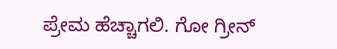ಪ್ರೇಮ ಹೆಚ್ಚಾಗಲಿ. ಗೋ ಗ್ರೀನ್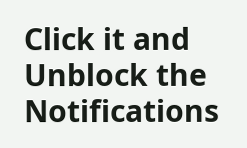Click it and Unblock the Notifications